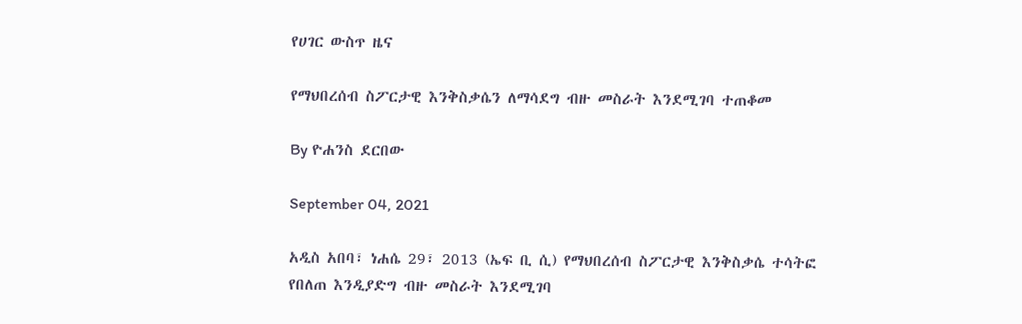የሀገር ውስጥ ዜና

የማህበረሰብ ስፖርታዊ እንቅስቃሴን ለማሳደግ ብዙ መስራት እንደሚገባ ተጠቆመ

By ዮሐንስ ደርበው

September 04, 2021

አዲስ አበባ፣ ነሐሴ 29፣ 2013 (ኤፍ ቢ ሲ) የማህበረሰብ ስፖርታዊ እንቅስቃሴ ተሳትፎ የበለጠ እንዲያድግ ብዙ መስራት እንደሚገባ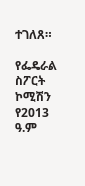ተገለጸ።

የፌዴራል ስፖርት ኮሚሽን የ2013 ዓ.ም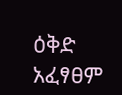ዕቅድ አፈፃፀም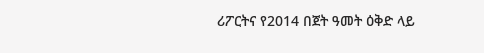ሪፖርትና የ2014 በጀት ዓመት ዕቅድ ላይ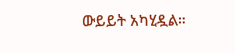ውይይት አካሂዷል።